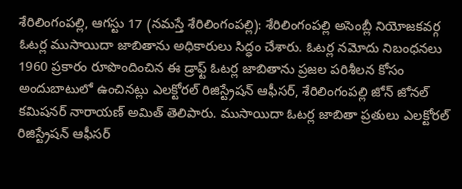శేరిలింగంపల్లి, ఆగస్టు 17 (నమస్తే శేరిలింగంపల్లి): శేరిలింగంపల్లి అసెంబ్లీ నియోజకవర్గ ఓటర్ల ముసాయిదా జాబితాను అధికారులు సిద్ధం చేశారు. ఓటర్ల నమోదు నిబంధనలు 1960 ప్రకారం రూపొందించిన ఈ డ్రాఫ్ట్ ఓటర్ల జాబితాను ప్రజల పరిశీలన కోసం అందుబాటులో ఉంచినట్లు ఎలక్టోరల్ రిజిస్ట్రేషన్ ఆఫీసర్, శేరిలింగంపల్లి జోన్ జోనల్ కమిషనర్ నారాయణ్ అమిత్ తెలిపారు. ముసాయిదా ఓటర్ల జాబితా ప్రతులు ఎలక్టోరల్ రిజిస్ట్రేషన్ ఆఫీసర్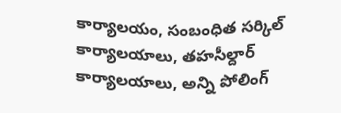కార్యాలయం, సంబంధిత సర్కిల్ కార్యాలయాలు, తహసీల్దార్ కార్యాలయాలు, అన్ని పోలింగ్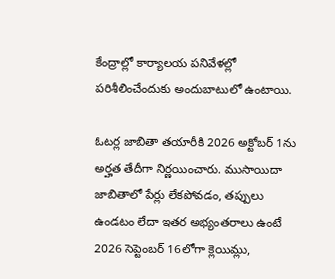కేంద్రాల్లో కార్యాలయ పనివేళల్లో పరిశీలించేందుకు అందుబాటులో ఉంటాయి.

ఓటర్ల జాబితా తయారీకి 2026 అక్టోబర్ 1ను అర్హత తేదీగా నిర్ణయించారు. ముసాయిదా జాబితాలో పేర్లు లేకపోవడం, తప్పులు ఉండటం లేదా ఇతర అభ్యంతరాలు ఉంటే 2026 సెప్టెంబర్ 16లోగా క్లెయిమ్లు,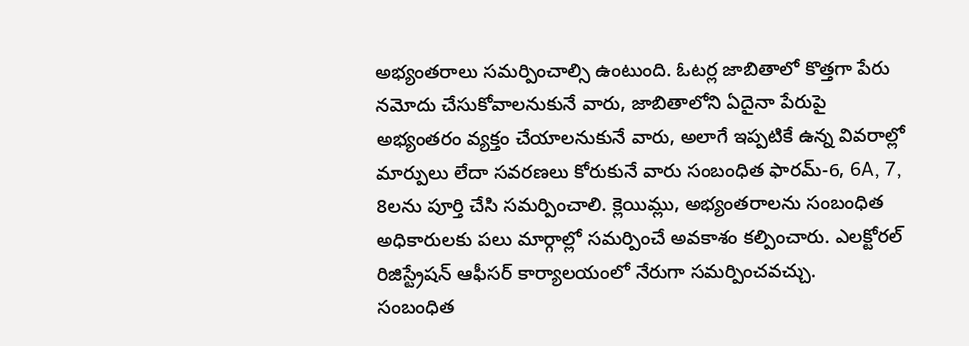అభ్యంతరాలు సమర్పించాల్సి ఉంటుంది. ఓటర్ల జాబితాలో కొత్తగా పేరు నమోదు చేసుకోవాలనుకునే వారు, జాబితాలోని ఏదైనా పేరుపై అభ్యంతరం వ్యక్తం చేయాలనుకునే వారు, అలాగే ఇప్పటికే ఉన్న వివరాల్లో మార్పులు లేదా సవరణలు కోరుకునే వారు సంబంధిత ఫారమ్-6, 6A, 7, 8లను పూర్తి చేసి సమర్పించాలి. క్లెయిమ్లు, అభ్యంతరాలను సంబంధిత అధికారులకు పలు మార్గాల్లో సమర్పించే అవకాశం కల్పించారు. ఎలక్టోరల్ రిజిస్ట్రేషన్ ఆఫీసర్ కార్యాలయంలో నేరుగా సమర్పించవచ్చు.
సంబంధిత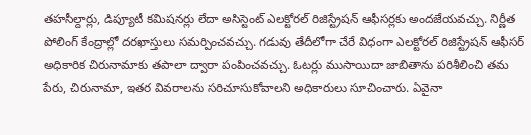తహసీల్దార్లు, డిప్యూటీ కమిషనర్లు లేదా అసిస్టెంట్ ఎలక్టోరల్ రిజిస్ట్రేషన్ ఆఫీసర్లకు అందజేయవచ్చు. నిర్ణీత పోలింగ్ కేంద్రాల్లో దరఖాస్తులు సమర్పించవచ్చు. గడువు తేదీలోగా చేరే విధంగా ఎలక్టోరల్ రిజిస్ట్రేషన్ ఆఫీసర్ అధికారిక చిరునామాకు తపాలా ద్వారా పంపించవచ్చు. ఓటర్లు ముసాయిదా జాబితాను పరిశీలించి తమ పేరు, చిరునామా, ఇతర వివరాలను సరిచూసుకోవాలని అధికారులు సూచించారు. ఏవైనా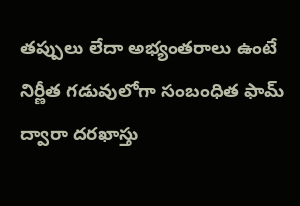తప్పులు లేదా అభ్యంతరాలు ఉంటే నిర్ణీత గడువులోగా సంబంధిత ఫామ్ ద్వారా దరఖాస్తు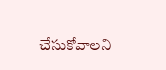చేసుకోవాలని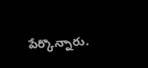పేర్కొన్నారు.